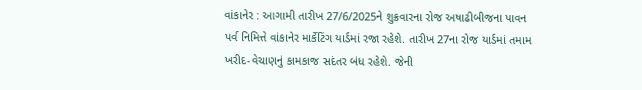વાંકાનેર : આગામી તારીખ 27/6/2025ને શુક્રવારના રોજ અષાઢીબીજના પાવન પર્વ નિમિત્તે વાંકાનેર માર્કેટિંગ યાર્ડમાં રજા રહેશે. તારીખ 27ના રોજ યાર્ડમાં તમામ ખરીદ-વેચાણનું કામકાજ સદંતર બંધ રહેશે. જેની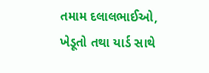તમામ દલાલભાઈઓ, ખેડૂતો તથા યાર્ડ સાથે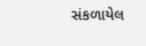સંકળાયેલ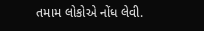તમામ લોકોએ નોંધ લેવી.